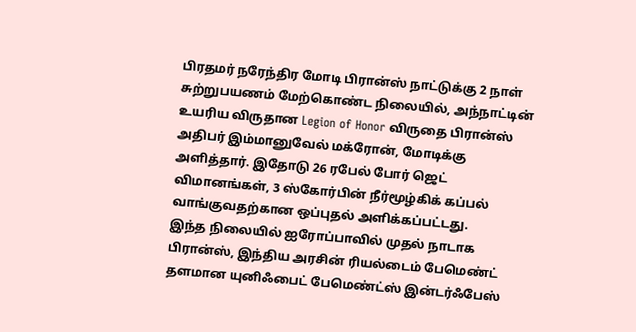பிரதமர் நரேந்திர மோடி பிரான்ஸ் நாட்டுக்கு 2 நாள் சுற்றுபயணம் மேற்கொண்ட நிலையில், அந்நாட்டின் உயரிய விருதான Legion of Honor விருதை பிரான்ஸ் அதிபர் இம்மானுவேல் மக்ரோன், மோடிக்கு அளித்தார். இதோடு 26 ரபேல் போர் ஜெட் விமானங்கள், 3 ஸ்கோர்பின் நீர்மூழ்கிக் கப்பல் வாங்குவதற்கான ஒப்புதல் அளிக்கப்பட்டது.
இந்த நிலையில் ஐரோப்பாவில் முதல் நாடாக பிரான்ஸ், இந்திய அரசின் ரியல்டைம் பேமெண்ட் தளமான யுனிஃபைட் பேமெண்ட்ஸ் இன்டர்ஃபேஸ்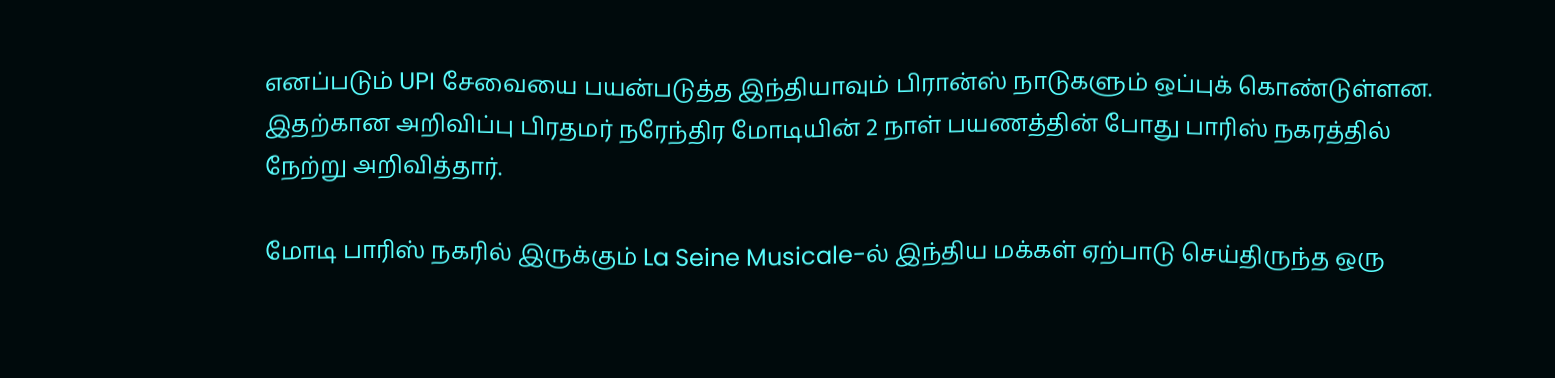எனப்படும் UPI சேவையை பயன்படுத்த இந்தியாவும் பிரான்ஸ் நாடுகளும் ஒப்புக் கொண்டுள்ளன. இதற்கான அறிவிப்பு பிரதமர் நரேந்திர மோடியின் 2 நாள் பயணத்தின் போது பாரிஸ் நகரத்தில் நேற்று அறிவித்தார்.

மோடி பாரிஸ் நகரில் இருக்கும் La Seine Musicale-ல் இந்திய மக்கள் ஏற்பாடு செய்திருந்த ஒரு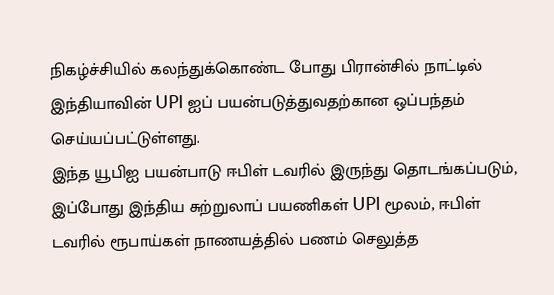நிகழ்ச்சியில் கலந்துக்கொண்ட போது பிரான்சில் நாட்டில் இந்தியாவின் UPI ஐப் பயன்படுத்துவதற்கான ஒப்பந்தம் செய்யப்பட்டுள்ளது.
இந்த யூபிஐ பயன்பாடு ஈபிள் டவரில் இருந்து தொடங்கப்படும், இப்போது இந்திய சுற்றுலாப் பயணிகள் UPI மூலம், ஈபிள் டவரில் ரூபாய்கள் நாணயத்தில் பணம் செலுத்த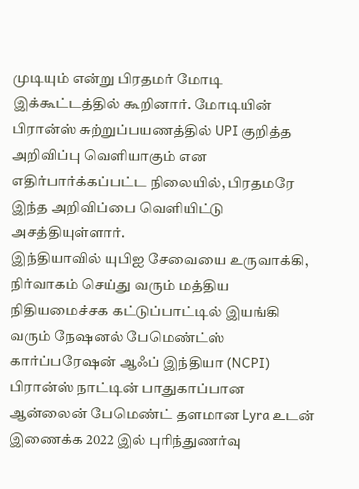முடியும் என்று பிரதமர் மோடி இக்கூட்டத்தில் கூறினார். மோடியின் பிரான்ஸ் சுற்றுப்பயணத்தில் UPI குறித்த அறிவிப்பு வெளியாகும் என எதிர்பார்க்கப்பட்ட நிலையில், பிரதமரே இந்த அறிவிப்பை வெளியிட்டு அசத்தியுள்ளார்.
இந்தியாவில் யுபிஐ சேவையை உருவாக்கி, நிர்வாகம் செய்து வரும் மத்திய நிதியமைச்சக கட்டுப்பாட்டில் இயங்கி வரும் நேஷனல் பேமெண்ட்ஸ் கார்ப்பரேஷன் ஆஃப் இந்தியா (NCPI) பிரான்ஸ் நாட்டின் பாதுகாப்பான ஆன்லைன் பேமெண்ட் தளமான Lyra உடன் இணைக்க 2022 இல் புரிந்துணர்வு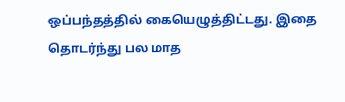ஒப்பந்தத்தில் கையெழுத்திட்டது. இதை தொடர்ந்து பல மாத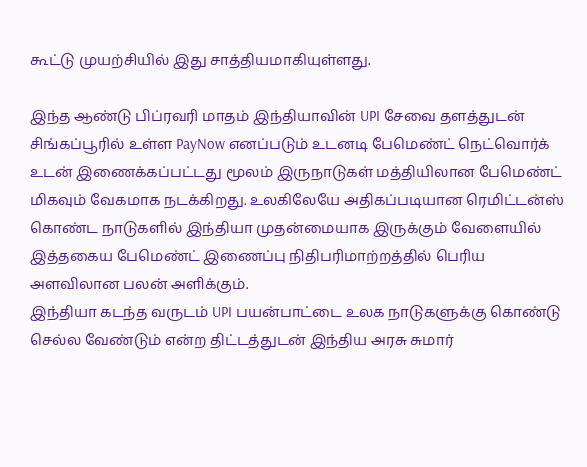கூட்டு முயற்சியில் இது சாத்தியமாகியுள்ளது.

இந்த ஆண்டு பிப்ரவரி மாதம் இந்தியாவின் UPI சேவை தளத்துடன் சிங்கப்பூரில் உள்ள PayNow எனப்படும் உடனடி பேமெண்ட் நெட்வொர்க் உடன் இணைக்கப்பட்டது மூலம் இருநாடுகள் மத்தியிலான பேமெண்ட் மிகவும் வேகமாக நடக்கிறது. உலகிலேயே அதிகப்படியான ரெமிட்டன்ஸ் கொண்ட நாடுகளில் இந்தியா முதன்மையாக இருக்கும் வேளையில் இத்தகைய பேமெண்ட் இணைப்பு நிதிபரிமாற்றத்தில் பெரிய அளவிலான பலன் அளிக்கும்.
இந்தியா கடந்த வருடம் UPI பயன்பாட்டை உலக நாடுகளுக்கு கொண்டு செல்ல வேண்டும் என்ற திட்டத்துடன் இந்திய அரசு சுமார்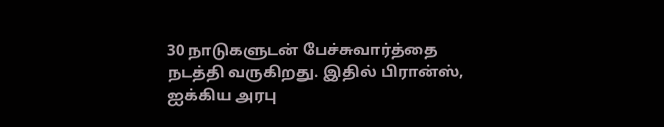30 நாடுகளுடன் பேச்சுவார்த்தை நடத்தி வருகிறது. இதில் பிரான்ஸ், ஐக்கிய அரபு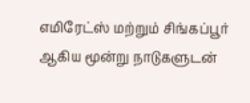எமிரேட்ஸ் மற்றும் சிங்கப்பூர் ஆகிய மூன்று நாடுகளுடன்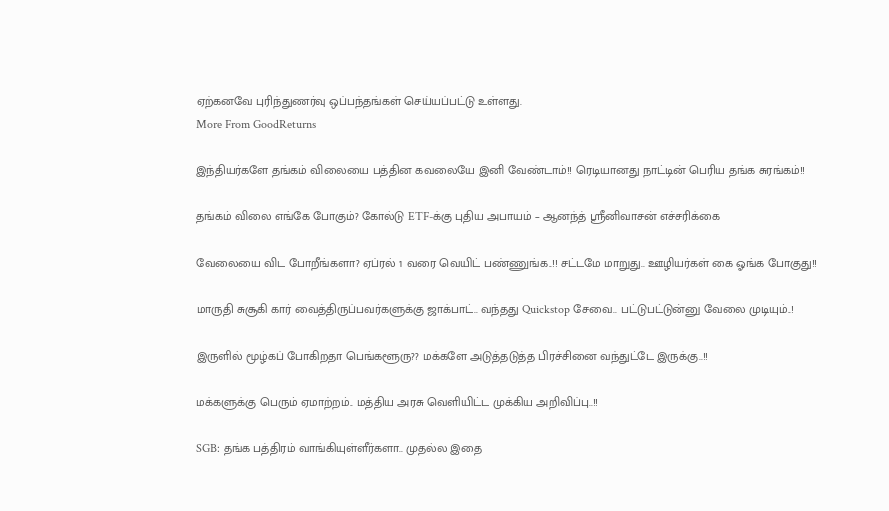ஏற்கனவே புரிந்துணர்வு ஒப்பந்தங்கள் செய்யப்பட்டு உள்ளது.
More From GoodReturns

இந்தியர்களே தங்கம் விலையை பத்தின கவலையே இனி வேண்டாம்!! ரெடியானது நாட்டின் பெரிய தங்க சுரங்கம்!!

தங்கம் விலை எங்கே போகும்? கோல்டு ETF-க்கு புதிய அபாயம் – ஆனந்த் ஸ்ரீனிவாசன் எச்சரிக்கை

வேலையை விட போறீங்களா? ஏப்ரல் 1 வரை வெயிட் பண்ணுங்க..!! சட்டமே மாறுது.. ஊழியர்கள் கை ஓங்க போகுது!!

மாருதி சுசூகி கார் வைத்திருப்பவர்களுக்கு ஜாக்பாட்.. வந்தது Quickstop சேவை.. பட்டுபட்டுன்னு வேலை முடியும்..!

இருளில் மூழ்கப் போகிறதா பெங்களூரு?? மக்களே அடுத்தடுத்த பிரச்சினை வந்துட்டே இருக்கு..!!

மக்களுக்கு பெரும் ஏமாற்றம்.. மத்திய அரசு வெளியிட்ட முக்கிய அறிவிப்பு..!!

SGB: தங்க பத்திரம் வாங்கியுள்ளீர்களா.. முதல்ல இதை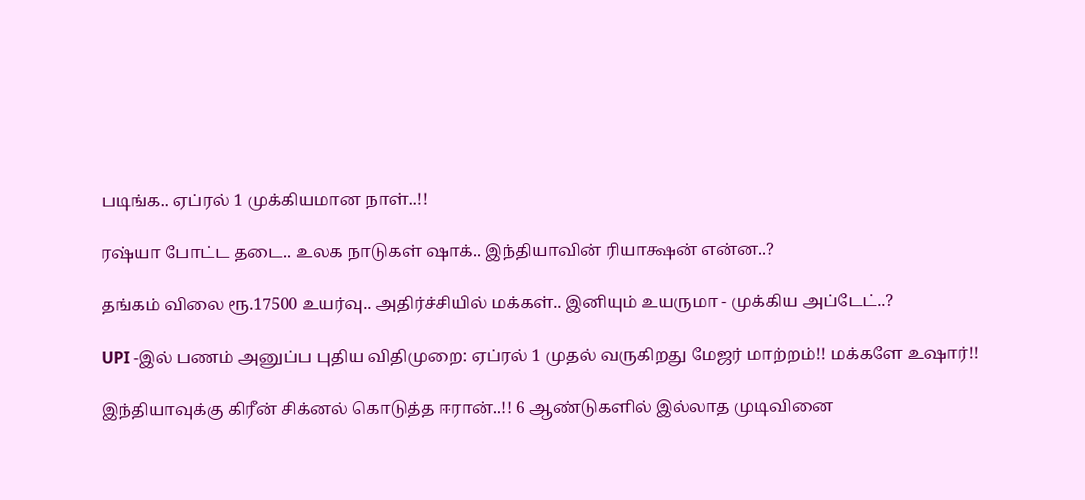படிங்க.. ஏப்ரல் 1 முக்கியமான நாள்..!!

ரஷ்யா போட்ட தடை.. உலக நாடுகள் ஷாக்.. இந்தியாவின் ரியாக்ஷன் என்ன..?

தங்கம் விலை ரூ.17500 உயர்வு.. அதிர்ச்சியில் மக்கள்.. இனியும் உயருமா - முக்கிய அப்டேட்..?

UPI -இல் பணம் அனுப்ப புதிய விதிமுறை: ஏப்ரல் 1 முதல் வருகிறது மேஜர் மாற்றம்!! மக்களே உஷார்!!

இந்தியாவுக்கு கிரீன் சிக்னல் கொடுத்த ஈரான்..!! 6 ஆண்டுகளில் இல்லாத முடிவினை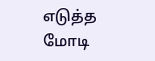எடுத்த மோடி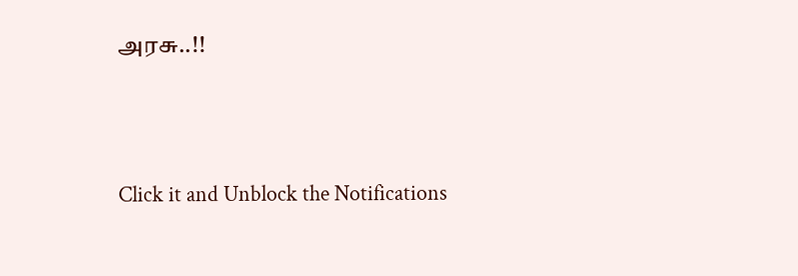அரசு..!!



Click it and Unblock the Notifications